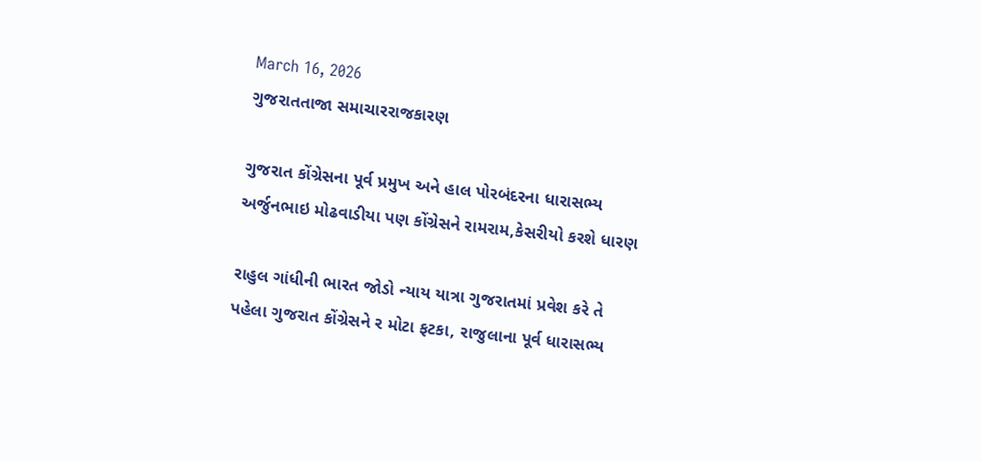March 16, 2026
ગુજરાતતાજા સમાચારરાજકારણ

ગુજરાત કોંગ્રેસના પૂર્વ પ્રમુખ અને હાલ પોરબંદરના ધારાસભ્‍ય અર્જુનભાઇ મોઢવાડીયા પણ કોંગ્રેસને રામરામ,કેસરીયો કરશે ધારણ

રાહુલ ગાંધીની ભારત જોડો ન્‍યાય યાત્રા ગુજરાતમાં પ્રવેશ કરે તે પહેલા ગુજરાત કોંગ્રેસને ર મોટા ફટકા, રાજુલાના પૂર્વ ધારાસભ્‍ય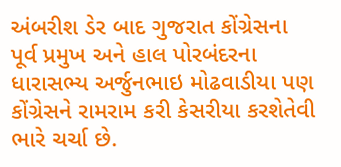અંબરીશ ડેર બાદ ગુજરાત કોંગ્રેસના પૂર્વ પ્રમુખ અને હાલ પોરબંદરના ધારાસભ્‍ય અર્જુનભાઇ મોઢવાડીયા પણ કોંગ્રેસને રામરામ કરી કેસરીયા કરશેતેવી ભારે ચર્ચા છે.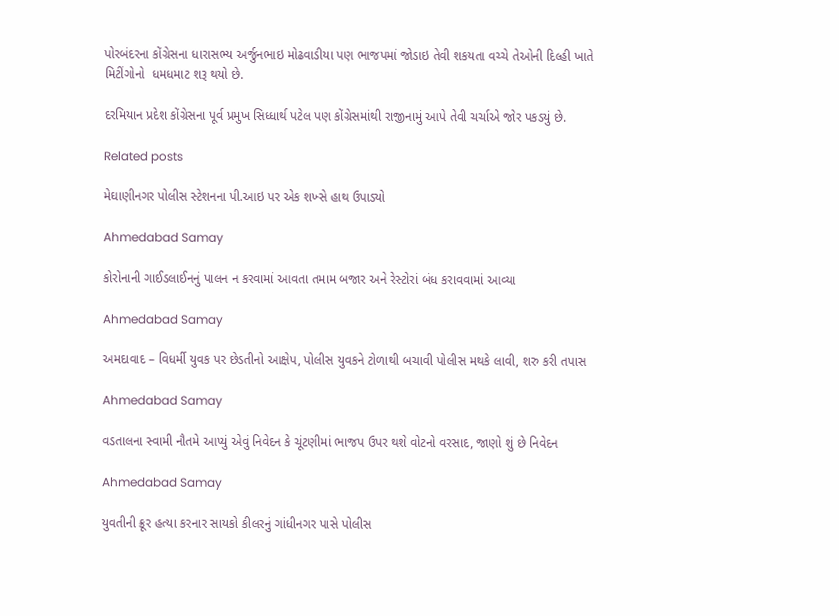પોરબંદરના કોંગ્રેસના ધારાસભ્‍ય અર્જુનભાઇ મોઢવાડીયા પણ ભાજપમાં જોડાઇ તેવી શકયતા વચ્‍ચે તેઓની દિલ્‍હી ખાતે મિટીંગોનો  ધમધમાટ શરૂ થયો છે.

દરમિયાન પ્રદેશ કોંગ્રેસના પૂર્વ પ્રમુખ સિધ્‍ધાર્થ પટેલ પણ કોંગ્રેસમાંથી રાજીનામું આપે તેવી ચર્ચાએ જોર પકડયું છે.

Related posts

મેઘાણીનગર પોલીસ સ્ટેશનના પી.આઇ પર એક શખ્સે હાથ ઉપાડ્યો

Ahmedabad Samay

કોરોનાની ગાઈડલાઈનનું પાલન ન કરવામાં આવતા તમામ બજાર અને રેસ્ટોરાં બંધ કરાવવામાં આવ્યા

Ahmedabad Samay

અમદાવાદ – વિધર્મી યુવક પર છેડતીનો આક્ષેપ, પોલીસ યુવકને ટોળાથી બચાવી પોલીસ મથકે લાવી, શરુ કરી તપાસ

Ahmedabad Samay

વડતાલના સ્વામી નૌતમે આપ્યું એવું નિવેદન કે ચૂંટણીમાં ભાજપ ઉપર થશે વોટનો વરસાદ, જાણો શું છે નિવેદન

Ahmedabad Samay

યુવતીની ક્રૂર હત્યા કરનાર સાયકો કીલરનું ગાંધીનગર પાસે પોલીસ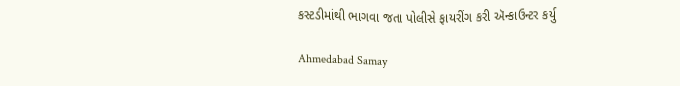કસ્ટડીમાંથી ભાગવા જતા પોલીસે ફાયરીંગ કરી ઍન્કાઉન્ટર કર્યુ

Ahmedabad Samay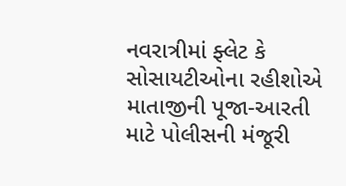નવરાત્રીમાં ફ્લેટ કે સોસાયટીઓના રહીશોએ માતાજીની પૂજા-આરતી માટે પોલીસની મંજૂરી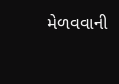મેળવવાની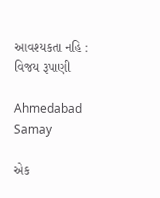આવશ્યકતા નહિ : વિજય રૂપાણી

Ahmedabad Samay

એક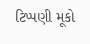ટિપ્પણી મૂકો